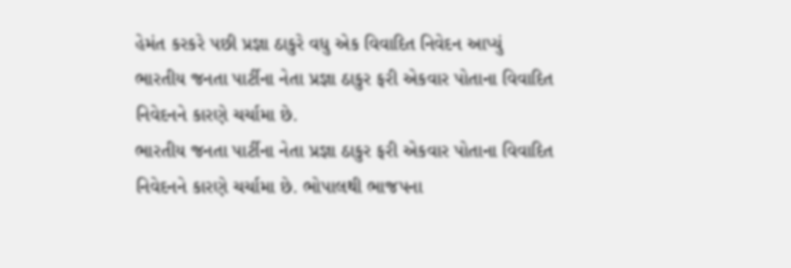હેમંત કરકરે પછી પ્રજ્ઞા ઠાકુરે વધુ એક વિવાદિત નિવેદન આપ્યું
ભારતીય જનતા પાર્ટીના નેતા પ્રજ્ઞા ઠાકુર ફરી એકવાર પોતાના વિવાદિત નિવેદનને કારણે ચર્ચામા છે.
ભારતીય જનતા પાર્ટીના નેતા પ્રજ્ઞા ઠાકુર ફરી એકવાર પોતાના વિવાદિત નિવેદનને કારણે ચર્ચામા છે. ભોપાલથી ભાજપના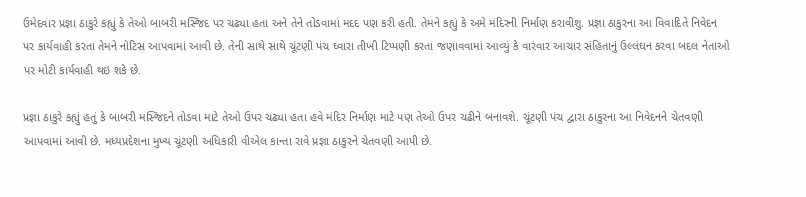ઉમેદવાર પ્રજ્ઞા ઠાકુરે કહ્યું કે તેઓ બાબરી મસ્જિદ પર ચઢ્યા હતા અને તેને તોડવામાં મદદ પણ કરી હતી. તેમને કહ્યું કે અમે મંદિરની નિર્માણ કરાવીશુ. પ્રજ્ઞા ઠાકુરના આ વિવાદિતે નિવેદન પર કાર્યવાહી કરતા તેમને નોટિસ આપવામાં આવી છે. તેની સાથે સાથે ચૂંટણી પંચ ઘ્વારા તીખી ટિપ્પણી કરતા જણાવવામાં આવ્યું કે વારંવાર આચાર સંહિતાનું ઉલ્લંઘન કરવા બદલ નેતાઓ પર મોટી કાર્યવાહી થઇ શકે છે.

પ્રજ્ઞા ઠાકુરે કહ્યું હતું કે બાબરી મસ્જિદને તોડવા માટે તેઓ ઉપર ચઢ્યા હતા હવે મંદિર નિર્માણ માટે પણ તેઓ ઉપર ચઢીને બનાવશે. ચૂંટણી પંચ દ્વારા ઠાકુરના આ નિવેદનને ચેતવણી આપવામાં આવી છે. મધ્યપ્રદેશના મુખ્ય ચૂંટણી અધિકારી વીએલ કાન્તા રાવે પ્રજ્ઞા ઠાકુરને ચેતવણી આપી છે.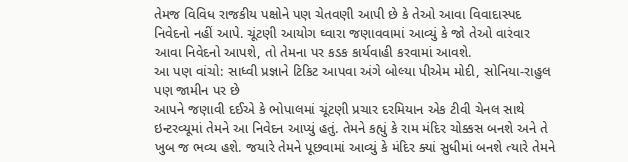તેમજ વિવિધ રાજકીય પક્ષોને પણ ચેતવણી આપી છે કે તેઓ આવા વિવાદાસ્પદ નિવેદનો નહીં આપે. ચૂંટણી આયોગ ઘ્વારા જણાવવામાં આવ્યું કે જો તેઓ વારંવાર આવા નિવેદનો આપશે, તો તેમના પર કડક કાર્યવાહી કરવામાં આવશે.
આ પણ વાંચો: સાધ્વી પ્રજ્ઞાને ટિકિટ આપવા અંગે બોલ્યા પીએમ મોદી, સોનિયા-રાહુલ પણ જામીન પર છે
આપને જણાવી દઈએ કે ભોપાલમાં ચૂંટણી પ્રચાર દરમિયાન એક ટીવી ચેનલ સાથે ઇન્ટરવ્યૂમાં તેમને આ નિવેદન આપ્યું હતું. તેમને કહ્યું કે રામ મંદિર ચોક્કસ બનશે અને તે ખુબ જ ભવ્ય હશે. જયારે તેમને પૂછવામાં આવ્યું કે મંદિર ક્યાં સુધીમાં બનશે ત્યારે તેમને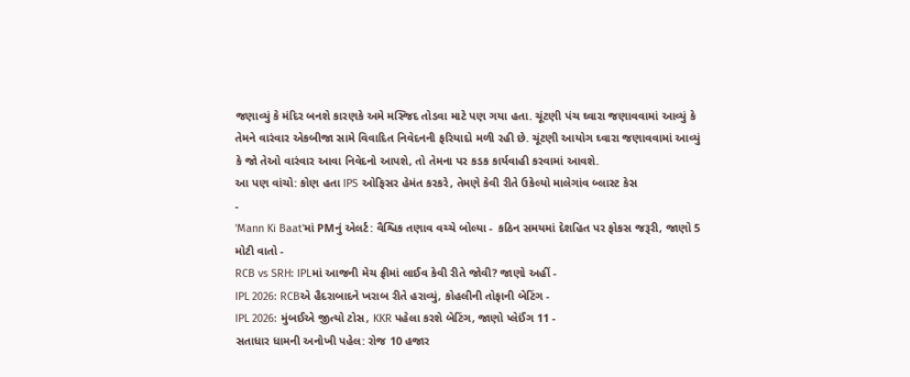જણાવ્યું કે મંદિર બનશે કારણકે અમે મસ્જિદ તોડવા માટે પણ ગયા હતા. ચૂંટણી પંચ ઘ્વારા જણાવવામાં આવ્યું કે તેમને વારંવાર એકબીજા સામે વિવાદિત નિવેદનની ફરિયાદો મળી રહી છે. ચૂંટણી આયોગ ઘ્વારા જણાવવામાં આવ્યું કે જો તેઓ વારંવાર આવા નિવેદનો આપશે, તો તેમના પર કડક કાર્યવાહી કરવામાં આવશે.
આ પણ વાંચો: કોણ હતા IPS ઓફિસર હેમંત કરકરે, તેમણે કેવી રીતે ઉકેલ્યો માલેગાંવ બ્લાસ્ટ કેસ
-
'Mann Ki Baat'માં PMનું એલર્ટ: વૈશ્વિક તણાવ વચ્ચે બોલ્યા - કઠિન સમયમાં દેશહિત પર ફોકસ જરૂરી, જાણો 5 મોટી વાતો -
RCB vs SRH: IPLમાં આજની મેચ ફ્રીમાં લાઈવ કેવી રીતે જોવી? જાણો અહીં -
IPL 2026: RCBએ હૈદરાબાદને ખરાબ રીતે હરાવ્યું, કોહલીની તોફાની બેટિંગ -
IPL 2026: મુંબઈએ જીત્યો ટોસ, KKR પહેલા કરશે બેટિંગ, જાણો પ્લેઈંગ 11 -
સતાધાર ધામની અનોખી પહેલ: રોજ 10 હજાર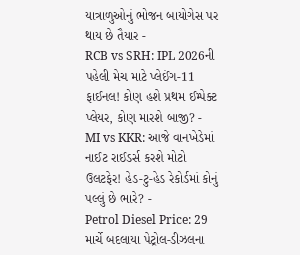યાત્રાળુઓનું ભોજન બાયોગેસ પર થાય છે તૈયાર -
RCB vs SRH: IPL 2026ની પહેલી મેચ માટે પ્લેઈંગ-11 ફાઈનલ! કોણ હશે પ્રથમ ઈમ્પેક્ટ પ્લેયર, કોણ મારશે બાજી? -
MI vs KKR: આજે વાનખેડેમાં નાઈટ રાઈડર્સ કરશે મોટો ઉલટફેર! હેડ-ટુ-હેડ રેકોર્ડમાં કોનું પલ્લું છે ભારે? -
Petrol Diesel Price: 29 માર્ચે બદલાયા પેટ્રોલ-ડીઝલના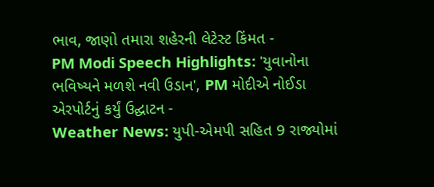ભાવ, જાણો તમારા શહેરની લેટેસ્ટ કિંમત -
PM Modi Speech Highlights: 'યુવાનોના ભવિષ્યને મળશે નવી ઉડાન', PM મોદીએ નોઈડા એરપોર્ટનું કર્યું ઉદ્ઘાટન -
Weather News: યુપી-એમપી સહિત 9 રાજ્યોમાં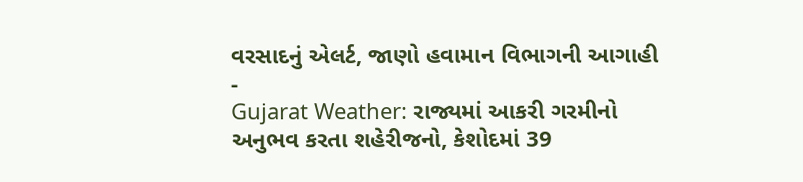વરસાદનું એલર્ટ, જાણો હવામાન વિભાગની આગાહી -
Gujarat Weather: રાજ્યમાં આકરી ગરમીનો અનુભવ કરતા શહેરીજનો, કેશોદમાં 39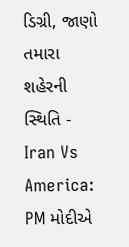ડિગ્રી, જાણો તમારા શહેરની સ્થિતિ -
Iran Vs America: PM મોદીએ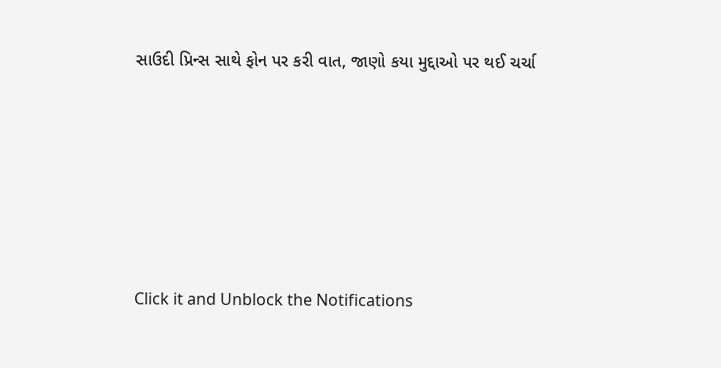સાઉદી પ્રિન્સ સાથે ફોન પર કરી વાત, જાણો કયા મુદ્દાઓ પર થઈ ચર્ચા






Click it and Unblock the Notifications